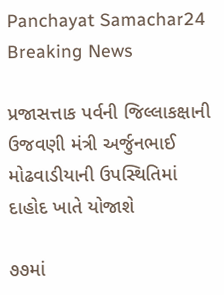Panchayat Samachar24
Breaking News

પ્રજાસત્તાક પર્વની જિલ્લાકક્ષાની ઉજવણી મંત્રી અર્જુનભાઈ મોઢવાડીયાની ઉપસ્થિતિમાં દાહોદ ખાતે યોજાશે

૭૭માં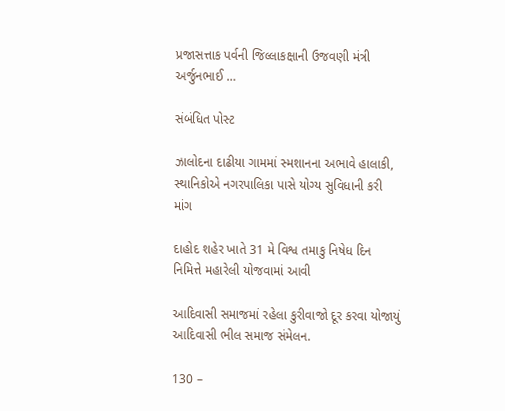પ્રજાસત્તાક પર્વની જિલ્લાકક્ષાની ઉજવણી મંત્રી અર્જુનભાઈ …

સંબંધિત પોસ્ટ

ઝાલોદના દાઢીયા ગામમાં સ્મશાનના અભાવે હાલાકી, સ્થાનિકોએ નગરપાલિકા પાસે યોગ્ય સુવિધાની કરી માંગ

દાહોદ શહેર ખાતે 31 મે વિશ્વ તમાકુ નિષેધ દિન નિમિત્તે મહારેલી યોજવામાં આવી

આદિવાસી સમાજમાં રહેલા કુરીવાજો દૂર કરવા યોજાયું આદિવાસી ભીલ સમાજ સંમેલન.

130 –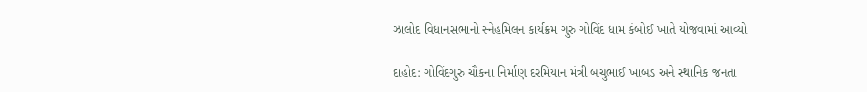ઝાલોદ વિધાનસભાનો સ્નેહમિલન કાર્યક્રમ ગુરુ ગોવિંદ ધામ કંબોઈ ખાતે યોજવામાં આવ્યો

દાહોદ: ગોવિંદગુરુ ચૌકના નિર્માણ દરમિયાન મંત્રી બચુભાઈ ખાબડ અને સ્થાનિક જનતા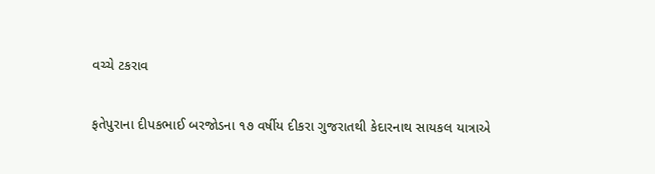વચ્ચે ટકરાવ

ફતેપુરાના દીપકભાઈ બરજોડના ૧૭ વર્ષીય દીકરા ગુજરાતથી કેદારનાથ સાયકલ યાત્રાએ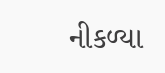નીકળ્યા